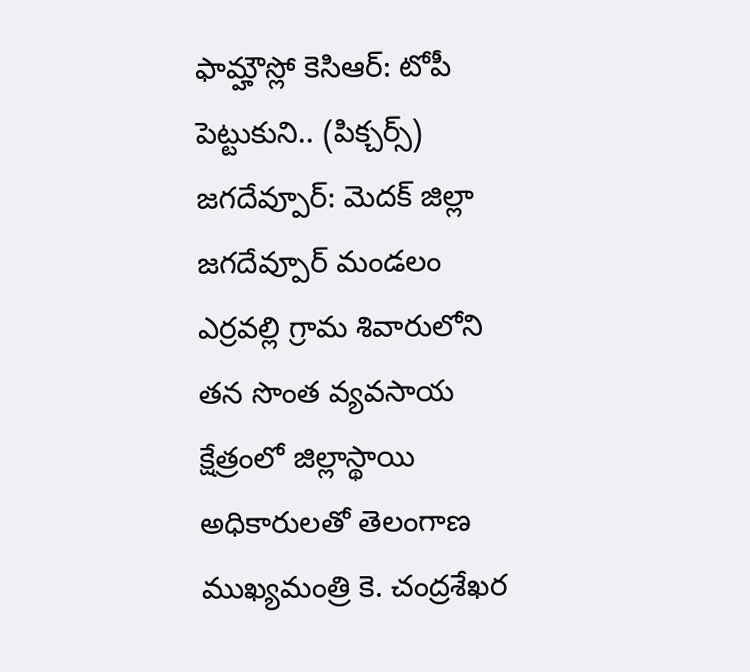ఫామ్హౌస్లో కెసిఆర్: టోపీ పెట్టుకుని.. (పిక్చర్స్)
జగదేవ్పూర్: మెదక్ జిల్లా జగదేవ్పూర్ మండలం ఎర్రవల్లి గ్రామ శివారులోని తన సొంత వ్యవసాయ క్షేత్రంలో జిల్లాస్థాయి అధికారులతో తెలంగాణ ముఖ్యమంత్రి కె. చంద్రశేఖర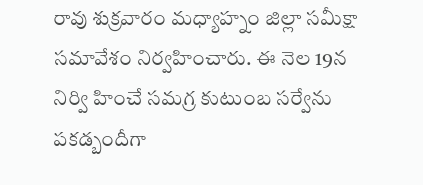రావు శుక్రవారం మధ్యాహ్నం జిల్లా సమీక్షా సమావేశం నిర్వహించారు. ఈ నెల 19న నిర్వి హించే సమగ్ర కుటుంబ సర్వేను పకడ్బందీగా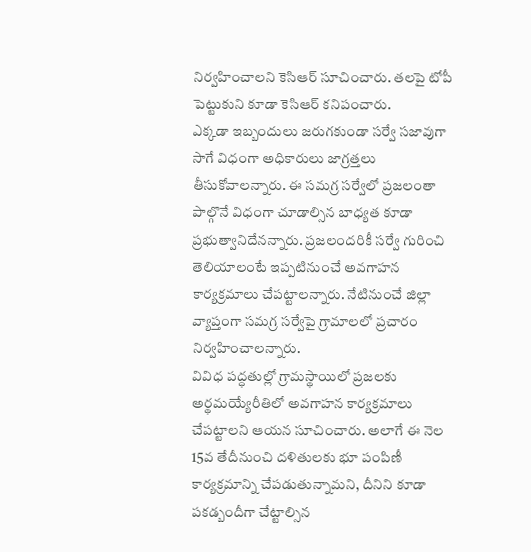నిర్వహించాలని కెసిఆర్ సూచించారు. తలపై టోపీ పెట్టుకుని కూడా కెసిఆర్ కనిపంచారు.
ఎక్కడా ఇబ్బందులు జరుగకుండా సర్వే సజావుగా సాగే విధంగా అధికారులు జాగ్రత్తలు తీసుకోవాలన్నారు. ఈ సమగ్ర సర్వేలో ప్రజలంతా పాల్గొనే విధంగా చూడాల్సిన బాధ్యత కూడా ప్రభుత్వానిదేనన్నారు. ప్రజలందరికీ సర్వే గురించి తెలియాలంటే ఇప్పటినుంచే అవగాహన కార్యక్రమాలు చేపట్టాలన్నారు. నేటినుంచే జిల్లా వ్యాప్తంగా సమగ్ర సర్వేపై గ్రామాలలో ప్రచారం నిర్వహించాలన్నారు.
వివిధ పద్ధతుల్లో గ్రామస్థాయిలో ప్రజలకు అర్థమయ్యేరీతిలో అవగాహన కార్యక్రమాలు చేపట్టాలని ఆయన సూచించారు. అలాగే ఈ నెల 15వ తేదీనుంచి దళితులకు భూ పంపిణీ కార్యక్రమాన్ని చేపడుతున్నామని, దీనిని కూడా పకడ్బందీగా చేట్టాల్సిన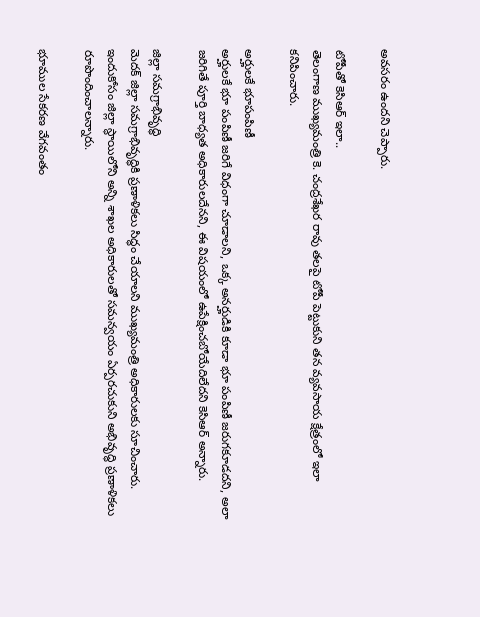అవసరం ఉందని చెప్పారు.

టోపీతో కెసిఆర్ ఇలా..
తెలంగాణ ముఖ్యమంత్రి కె. చంద్రశేఖర రావు తలపై టోపీ పెట్టుకుని తన వ్యవసాయ క్షేత్రంలో ఇలా కనిపించారు.

అర్హులకే భూపంపిణీ
అర్హులకే భూ పంపిణీ జరిగే విధంగా చూడాలని, ఒక్క అనర్హుడికి కూడా భూ పంపిణీ జరుగకూడదని, అలా జరిగితే పూర్తి బాధ్యత అధికారులదేనని, ఈ విషయంలో ఉపేక్షించబోయేదిలేదని కెసిఆర్ అన్నారు.

జిల్లా సమగ్రాభివృద్ధి
మెదక్ జిల్లా సమగ్రాభివృద్ధికి ప్రణాళికలు సిద్ధం చేయాలని ముఖ్యమంత్రి అధికారులకు సూచించారు. ఇందుకోసం జిల్లా స్థాయిలోని అన్ని శాఖల అధికారులతో సమన్వయం ఏర్పరచుకుని అభివృద్ధి ప్రణాళికలు రూపొందించాలన్నారు.

భూముల సేకరణ వేగవంతం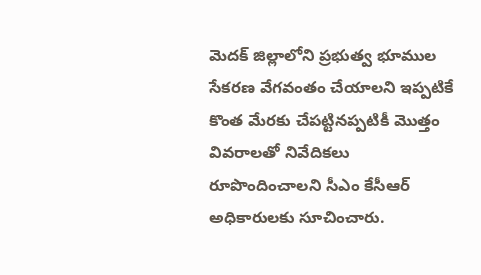మెదక్ జిల్లాలోని ప్రభుత్వ భూముల సేకరణ వేగవంతం చేయాలని ఇప్పటికే కొంత మేరకు చేపట్టినప్పటికీ మొత్తం వివరాలతో నివేదికలు రూపొందించాలని సీఎం కేసీఆర్ అధికారులకు సూచించారు.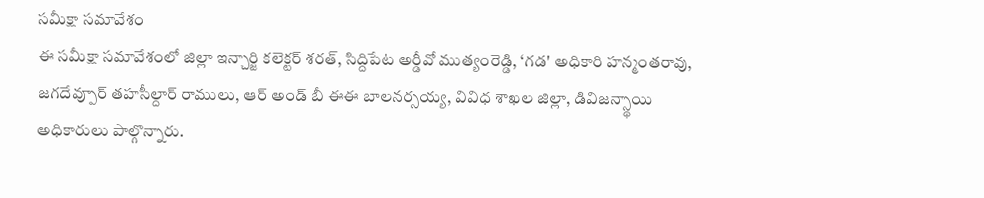సమీక్షా సమావేశం
ఈ సమీక్షా సమావేశంలో జిల్లా ఇన్చార్జి కలెక్టర్ శరత్, సిద్దిపేట అర్డీవో ముత్యంరెడ్డి, ‘గడ' అధికారి హన్మంతరావు, జగదేవ్పూర్ తహసీల్దార్ రాములు, ఆర్ అండ్ బీ ఈఈ బాలనర్సయ్య, వివిధ శాఖల జిల్లా, డివిజన్స్థాయి అధికారులు పాల్గొన్నారు.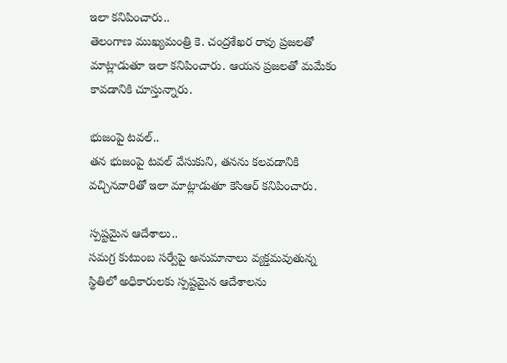ఇలా కనిపించారు..
తెలంగాణ ముఖ్యమంత్రి కె. చంద్రశేఖర రావు ప్రజలతో మాట్లాడుతూ ఇలా కనిపించారు. ఆయన ప్రజలతో మమేకం కావడానికి చూస్తున్నారు.

భుజంపై టవల్..
తన భుజంపై టవల్ వేసుకుని, తనను కలవడానికి వచ్చినవారితో ఇలా మాట్లాడుతూ కెసిఆర్ కనిపించారు.

స్పష్టమైన ఆదేశాలు..
సమగ్ర కుటుంబ సర్వేపై అనుమానాలు వ్యక్తమవుతున్న స్థితిలో అధికారులకు స్పష్టమైన ఆదేశాలను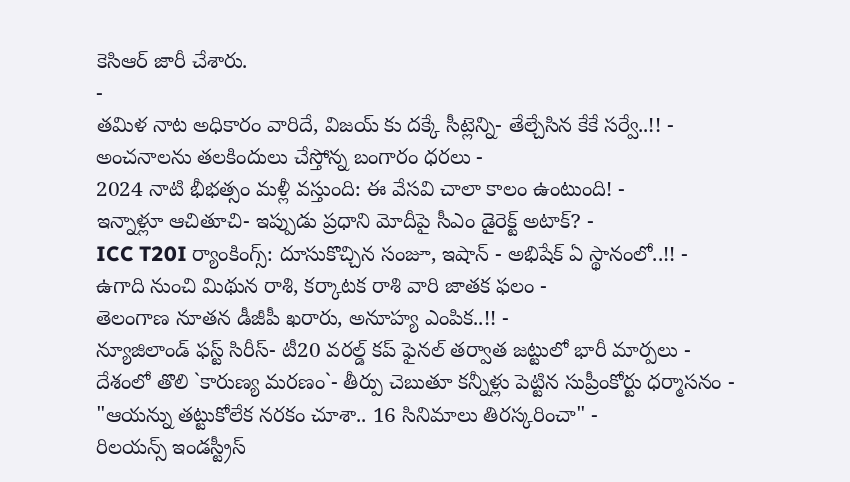కెసిఆర్ జారీ చేశారు.
-
తమిళ నాట అధికారం వారిదే, విజయ్ కు దక్కే సీట్లెన్ని- తేల్చేసిన కేకే సర్వే..!! -
అంచనాలను తలకిందులు చేస్తోన్న బంగారం ధరలు -
2024 నాటి భీభత్సం మళ్లీ వస్తుంది: ఈ వేసవి చాలా కాలం ఉంటుంది! -
ఇన్నాళ్లూ ఆచితూచి- ఇప్పుడు ప్రధాని మోదీపై సీఎం డైరెక్ట్ అటాక్? -
ICC T20I ర్యాంకింగ్స్: దూసుకొచ్చిన సంజూ, ఇషాన్ - అభిషేక్ ఏ స్థానంలో..!! -
ఉగాది నుంచి మిథున రాశి, కర్కాటక రాశి వారి జాతక ఫలం -
తెలంగాణ నూతన డీజీపీ ఖరారు, అనూహ్య ఎంపిక..!! -
న్యూజిలాండ్ ఫస్ట్ సిరీస్- టీ20 వరల్డ్ కప్ ఫైనల్ తర్వాత జట్టులో భారీ మార్పలు -
దేశంలో తొలి `కారుణ్య మరణం`- తీర్పు చెబుతూ కన్నీళ్లు పెట్టిన సుప్రీంకోర్టు ధర్మాసనం -
"ఆయన్ను తట్టుకోలేక నరకం చూశా.. 16 సినిమాలు తిరస్కరించా" -
రిలయన్స్ ఇండస్ట్రీస్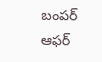బంపర్ ఆఫర్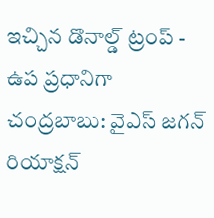ఇచ్చిన డొనాల్డ్ ట్రంప్ -
ఉప ప్రధానిగా చంద్రబాబు: వైఎస్ జగన్ రియాక్షన్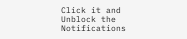Click it and Unblock the Notifications